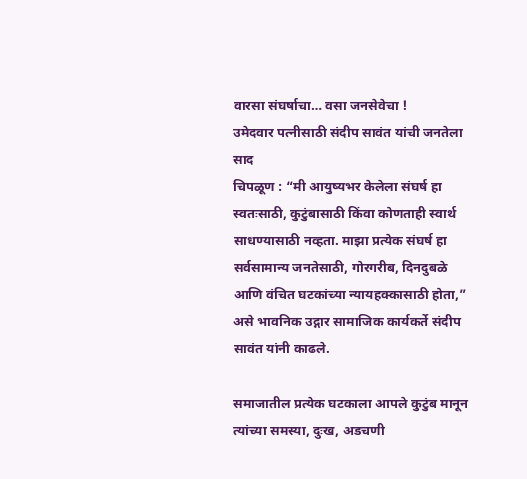वारसा संघर्षाचा… वसा जनसेवेचा !
उमेदवार पत्नीसाठी संदीप सावंत यांची जनतेला साद
चिपळूण : “मी आयुष्यभर केलेला संघर्ष हा स्वतःसाठी, कुटुंबासाठी किंवा कोणताही स्वार्थ साधण्यासाठी नव्हता. माझा प्रत्येक संघर्ष हा सर्वसामान्य जनतेसाठी, गोरगरीब, दिनदुबळे आणि वंचित घटकांच्या न्यायहक्कासाठी होता,” असे भावनिक उद्गार सामाजिक कार्यकर्ते संदीप सावंत यांनी काढले.

समाजातील प्रत्येक घटकाला आपले कुटुंब मानून त्यांच्या समस्या, दुःख, अडचणी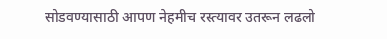सोडवण्यासाठी आपण नेहमीच रस्त्यावर उतरून लढलो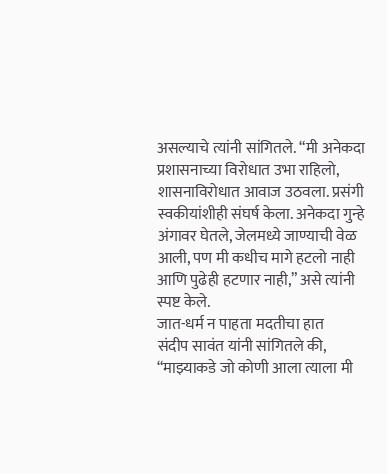असल्याचे त्यांनी सांगितले. “मी अनेकदा प्रशासनाच्या विरोधात उभा राहिलो, शासनाविरोधात आवाज उठवला. प्रसंगी स्वकीयांशीही संघर्ष केला. अनेकदा गुन्हे अंगावर घेतले, जेलमध्ये जाण्याची वेळ आली, पण मी कधीच मागे हटलो नाही आणि पुढेही हटणार नाही,” असे त्यांनी स्पष्ट केले.
जात-धर्म न पाहता मदतीचा हात
संदीप सावंत यांनी सांगितले की, “माझ्याकडे जो कोणी आला त्याला मी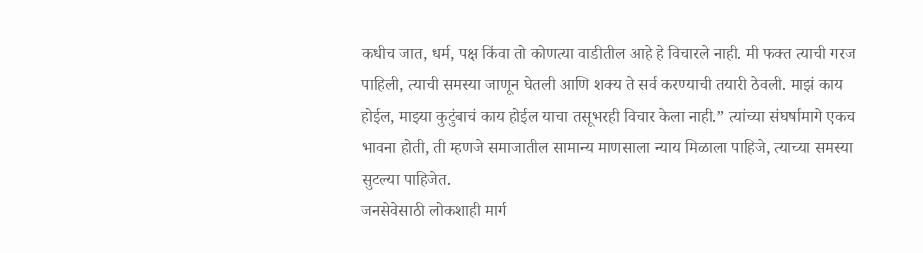कधीच जात, धर्म, पक्ष किंवा तो कोणत्या वाडीतील आहे हे विचारले नाही. मी फक्त त्याची गरज पाहिली, त्याची समस्या जाणून घेतली आणि शक्य ते सर्व करण्याची तयारी ठेवली. माझं काय होईल, माझ्या कुटुंबाचं काय होईल याचा तसूभरही विचार केला नाही.” त्यांच्या संघर्षामागे एकच भावना होती, ती म्हणजे समाजातील सामान्य माणसाला न्याय मिळाला पाहिजे, त्याच्या समस्या सुटल्या पाहिजेत.
जनसेवेसाठी लोकशाही मार्ग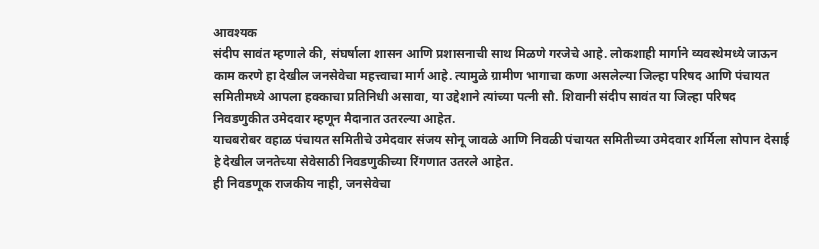आवश्यक
संदीप सावंत म्हणाले की, संघर्षाला शासन आणि प्रशासनाची साथ मिळणे गरजेचे आहे. लोकशाही मार्गाने व्यवस्थेमध्ये जाऊन काम करणे हा देखील जनसेवेचा महत्त्वाचा मार्ग आहे. त्यामुळे ग्रामीण भागाचा कणा असलेल्या जिल्हा परिषद आणि पंचायत समितीमध्ये आपला हक्काचा प्रतिनिधी असावा, या उद्देशाने त्यांच्या पत्नी सौ. शिवानी संदीप सावंत या जिल्हा परिषद निवडणुकीत उमेदवार म्हणून मैदानात उतरल्या आहेत.
याचबरोबर वहाळ पंचायत समितीचे उमेदवार संजय सोनू जावळे आणि निवळी पंचायत समितीच्या उमेदवार शर्मिला सोपान देसाई हे देखील जनतेच्या सेवेसाठी निवडणुकीच्या रिंगणात उतरले आहेत.
ही निवडणूक राजकीय नाही, जनसेवेचा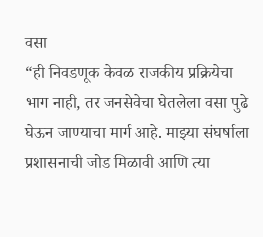वसा
“ही निवडणूक केवळ राजकीय प्रक्रियेचा भाग नाही, तर जनसेवेचा घेतलेला वसा पुढे घेऊन जाण्याचा मार्ग आहे. माझ्या संघर्षाला प्रशासनाची जोड मिळावी आणि त्या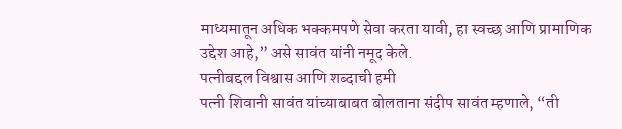माध्यमातून अधिक भक्कमपणे सेवा करता यावी, हा स्वच्छ आणि प्रामाणिक उद्देश आहे,” असे सावंत यांनी नमूद केले.
पत्नीबद्दल विश्वास आणि शब्दाची हमी
पत्नी शिवानी सावंत यांच्याबाबत बोलताना संदीप सावंत म्हणाले, “ती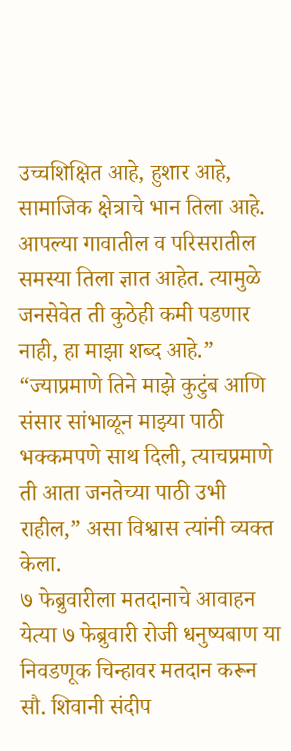उच्चशिक्षित आहे, हुशार आहे, सामाजिक क्षेत्राचे भान तिला आहे. आपल्या गावातील व परिसरातील समस्या तिला ज्ञात आहेत. त्यामुळे जनसेवेत ती कुठेही कमी पडणार नाही, हा माझा शब्द आहे.” “ज्याप्रमाणे तिने माझे कुटुंब आणि संसार सांभाळून माझ्या पाठी भक्कमपणे साथ दिली, त्याचप्रमाणे ती आता जनतेच्या पाठी उभी राहील,” असा विश्वास त्यांनी व्यक्त केला.
७ फेब्रुवारीला मतदानाचे आवाहन
येत्या ७ फेब्रुवारी रोजी धनुष्यबाण या निवडणूक चिन्हावर मतदान करून सौ. शिवानी संदीप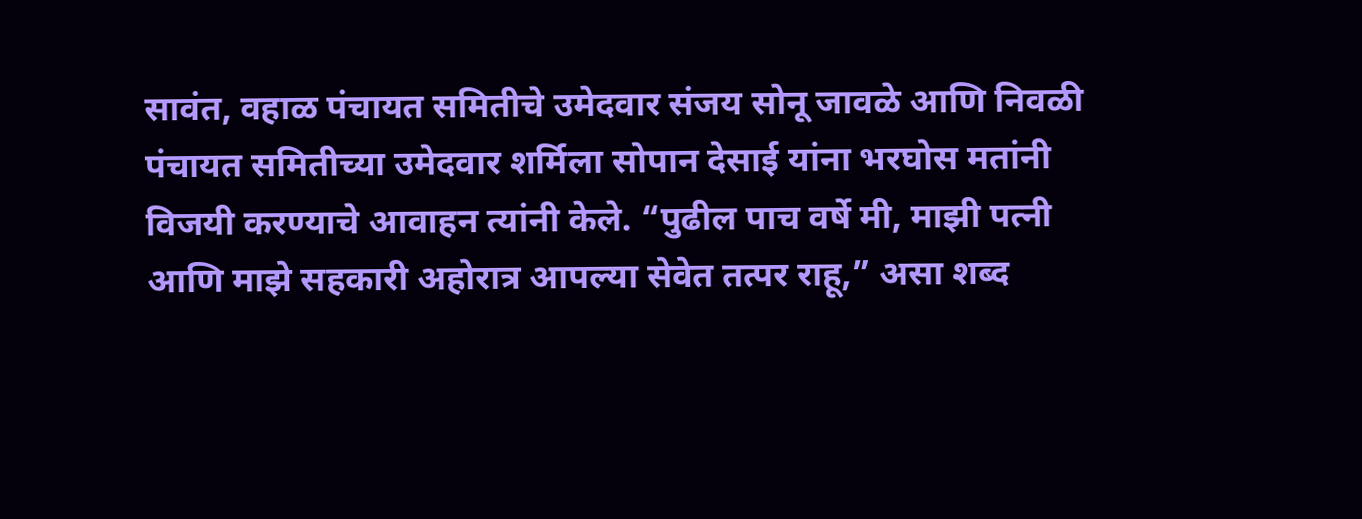सावंत, वहाळ पंचायत समितीचे उमेदवार संजय सोनू जावळे आणि निवळी पंचायत समितीच्या उमेदवार शर्मिला सोपान देसाई यांना भरघोस मतांनी विजयी करण्याचे आवाहन त्यांनी केले. “पुढील पाच वर्षे मी, माझी पत्नी आणि माझे सहकारी अहोरात्र आपल्या सेवेत तत्पर राहू,” असा शब्द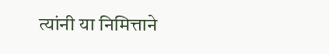त्यांनी या निमित्ताने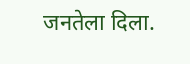जनतेला दिला.